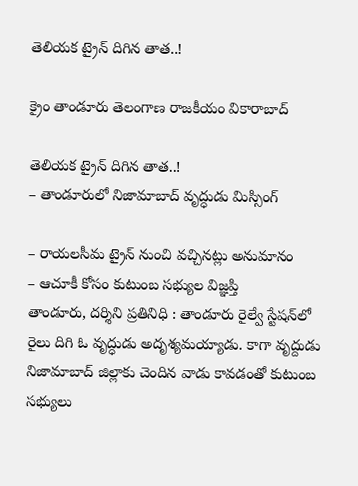తెలియక ట్రైన్ దిగిన తాత..!

క్రైం తాండూరు తెలంగాణ రాజకీయం వికారాబాద్

తెలియక ట్రైన్ దిగిన తాత..!
– తాండూరులో నిజామాబాద్‌ వృద్ధుడు మిస్సింగ్

– రాయలసీమ ట్రైన్‌ నుంచి వచ్చినట్లు అనుమానం
– ఆచూకీ కోసం కుటుంబ సభ్యుల విజ్ఞప్తి
తాండూరు, దర్శిని ప్రతినిధి : తాండూరు రైల్వే స్టేషన్‌లో రైలు దిగి ఓ వృద్ధుడు అదృశ్యమయ్యాడు. కాగా వృద్దుడు నిజామాబాద్‌ జిల్లాకు చెందిన వాడు కావడంతో కుటుంబ సభ్యులు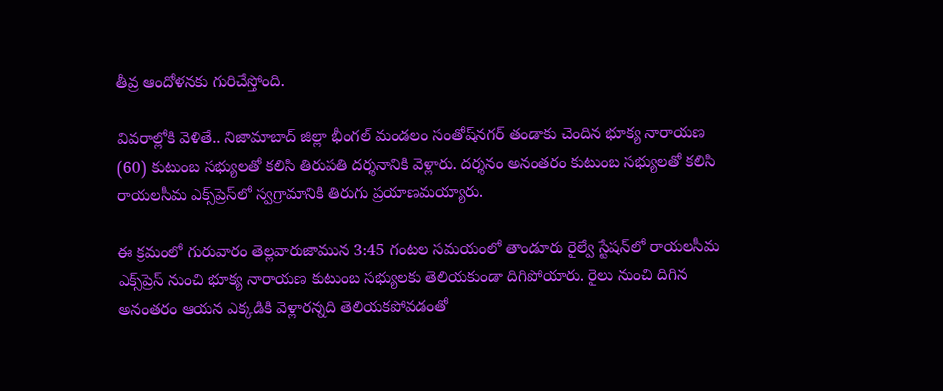తీవ్ర ఆందోళనకు గురిచేస్తోంది.

వివరాల్లోకి వెళితే.. నిజామాబాద్ జిల్లా భీంగల్ మండలం సంతోష్‌నగర్ తండాకు చెందిన భూక్య నారాయణ (60) కుటుంబ సభ్యులతో కలిసి తిరుపతి దర్శనానికి వెళ్లారు. దర్శనం అనంతరం కుటుంబ సభ్యులతో కలిసి రాయలసీమ ఎక్స్‌ప్రెస్‌లో స్వగ్రామానికి తిరుగు ప్రయాణమయ్యారు.

ఈ క్రమంలో గురువారం తెల్లవారుజామున 3:45 గంటల సమయంలో తాండూరు రైల్వే స్టేషన్‌లో రాయలసీమ ఎక్స్‌ప్రెస్‌ నుంచి భూక్య నారాయణ కుటుంబ సభ్యులకు తెలియకుండా దిగిపోయారు. రైలు నుంచి దిగిన అనంతరం ఆయన ఎక్కడికి వెళ్లారన్నది తెలియకపోవడంతో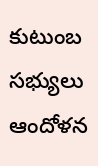కుటుంబ సభ్యులు ఆందోళన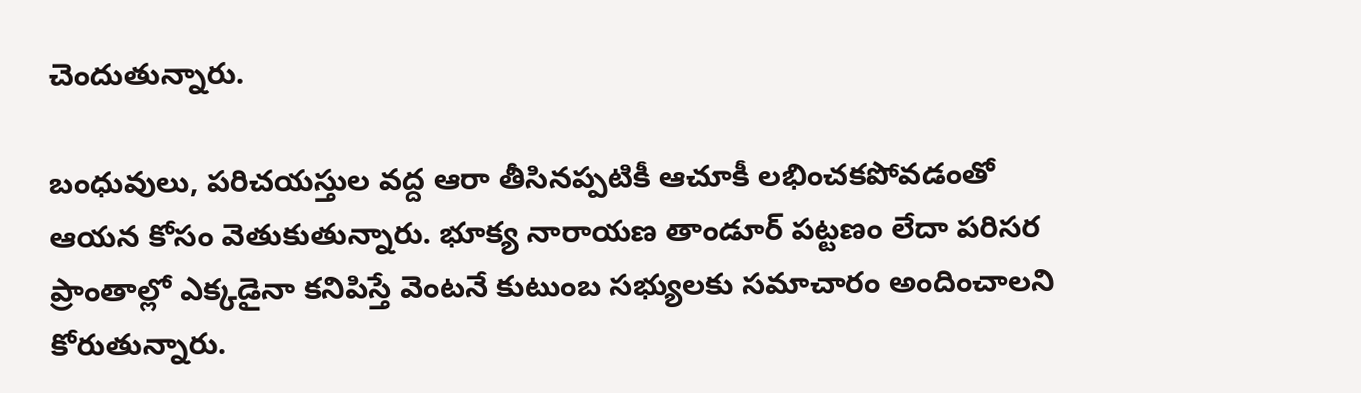చెందుతున్నారు.

బంధువులు, పరిచయస్తుల వద్ద ఆరా తీసినప్పటికీ ఆచూకీ లభించకపోవడంతో ఆయన కోసం వెతుకుతున్నారు. భూక్య నారాయణ తాండూర్ పట్టణం లేదా పరిసర ప్రాంతాల్లో ఎక్కడైనా కనిపిస్తే వెంటనే కుటుంబ సభ్యులకు సమాచారం అందించాలని కోరుతున్నారు.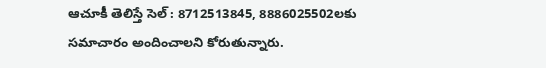ఆచూకీ తెలిస్తే సెల్‌ : 8712513845, 8886025502లకు సమాచారం అందించాలని కోరుతున్నారు.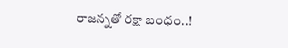రాజన్నతో రక్షా బంధం..!